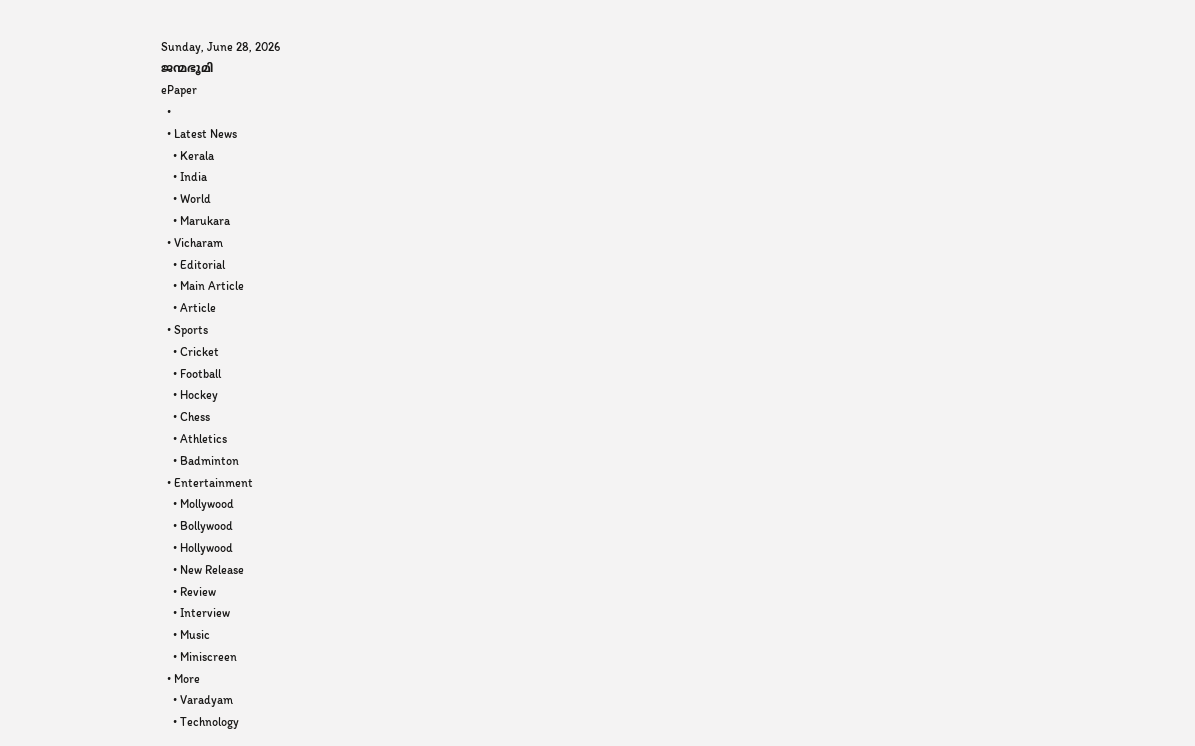Sunday, June 28, 2026
ജന്മഭൂമി
ePaper
  •
  • Latest News
    • Kerala
    • India
    • World
    • Marukara
  • Vicharam
    • Editorial
    • Main Article
    • Article
  • Sports
    • Cricket
    • Football
    • Hockey
    • Chess
    • Athletics
    • Badminton
  • Entertainment
    • Mollywood
    • Bollywood
    • Hollywood
    • New Release
    • Review
    • Interview
    • Music
    • Miniscreen
  • More
    • Varadyam
    • Technology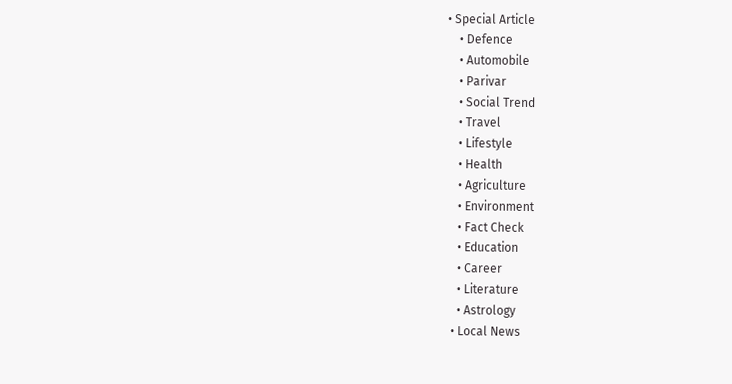• Special Article
    • Defence
    • Automobile
    • Parivar
    • Social Trend
    • Travel
    • Lifestyle
    • Health
    • Agriculture
    • Environment
    • Fact Check
    • Education
    • Career
    • Literature
    • Astrology
  • Local News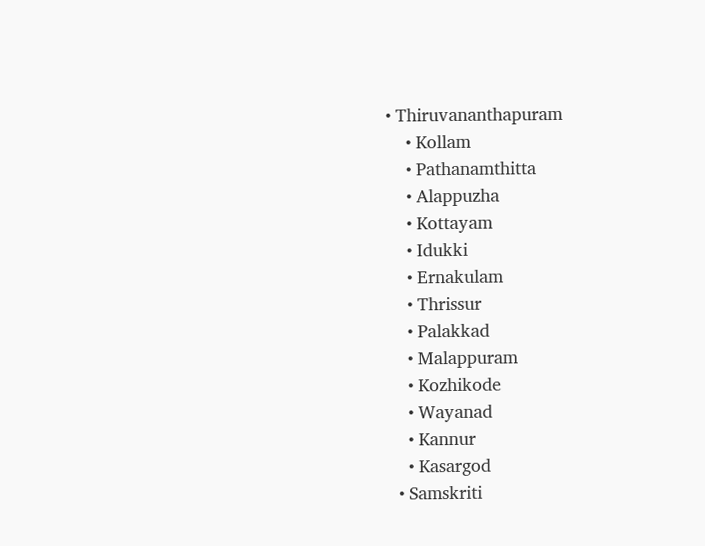• Thiruvananthapuram
    • Kollam
    • Pathanamthitta
    • Alappuzha
    • Kottayam
    • Idukki
    • Ernakulam
    • Thrissur
    • Palakkad
    • Malappuram
    • Kozhikode
    • Wayanad
    • Kannur
    • Kasargod
  • Samskriti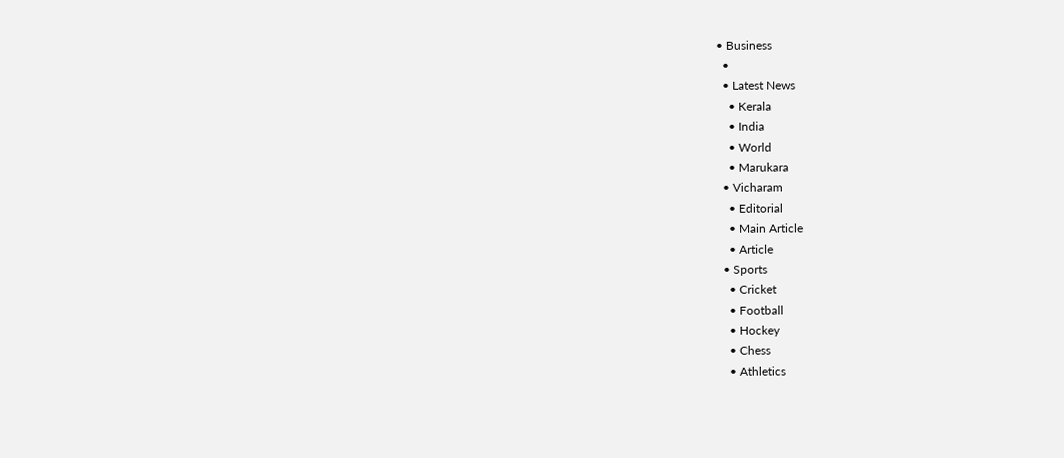• Business
  •
  • Latest News
    • Kerala
    • India
    • World
    • Marukara
  • Vicharam
    • Editorial
    • Main Article
    • Article
  • Sports
    • Cricket
    • Football
    • Hockey
    • Chess
    • Athletics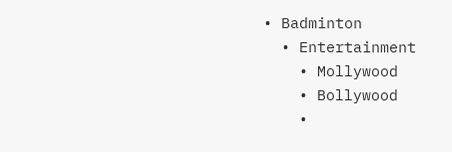• Badminton
  • Entertainment
    • Mollywood
    • Bollywood
    •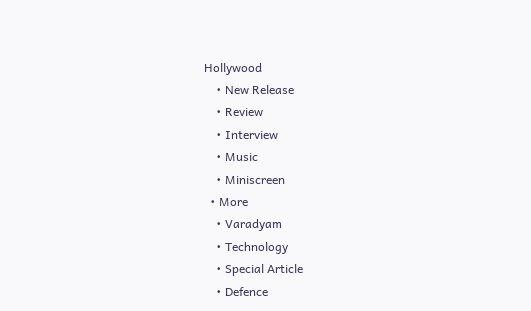Hollywood
    • New Release
    • Review
    • Interview
    • Music
    • Miniscreen
  • More
    • Varadyam
    • Technology
    • Special Article
    • Defence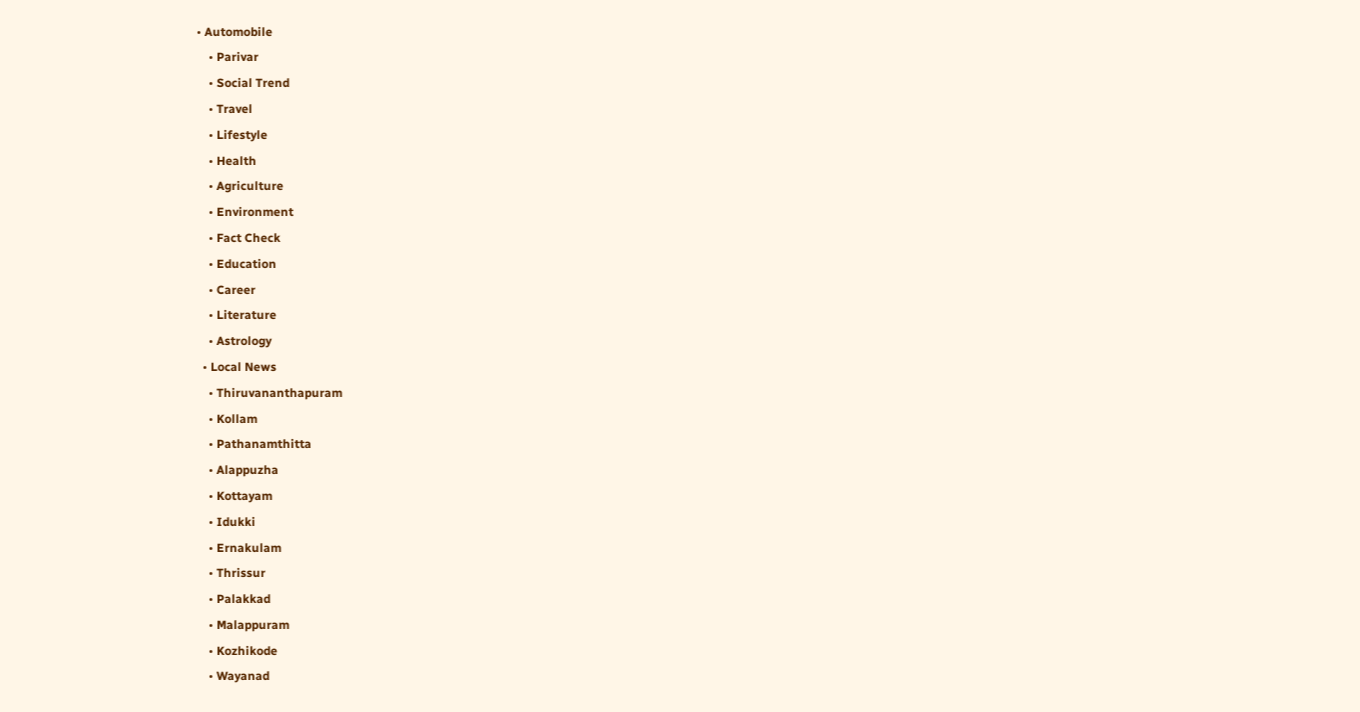• Automobile
    • Parivar
    • Social Trend
    • Travel
    • Lifestyle
    • Health
    • Agriculture
    • Environment
    • Fact Check
    • Education
    • Career
    • Literature
    • Astrology
  • Local News
    • Thiruvananthapuram
    • Kollam
    • Pathanamthitta
    • Alappuzha
    • Kottayam
    • Idukki
    • Ernakulam
    • Thrissur
    • Palakkad
    • Malappuram
    • Kozhikode
    • Wayanad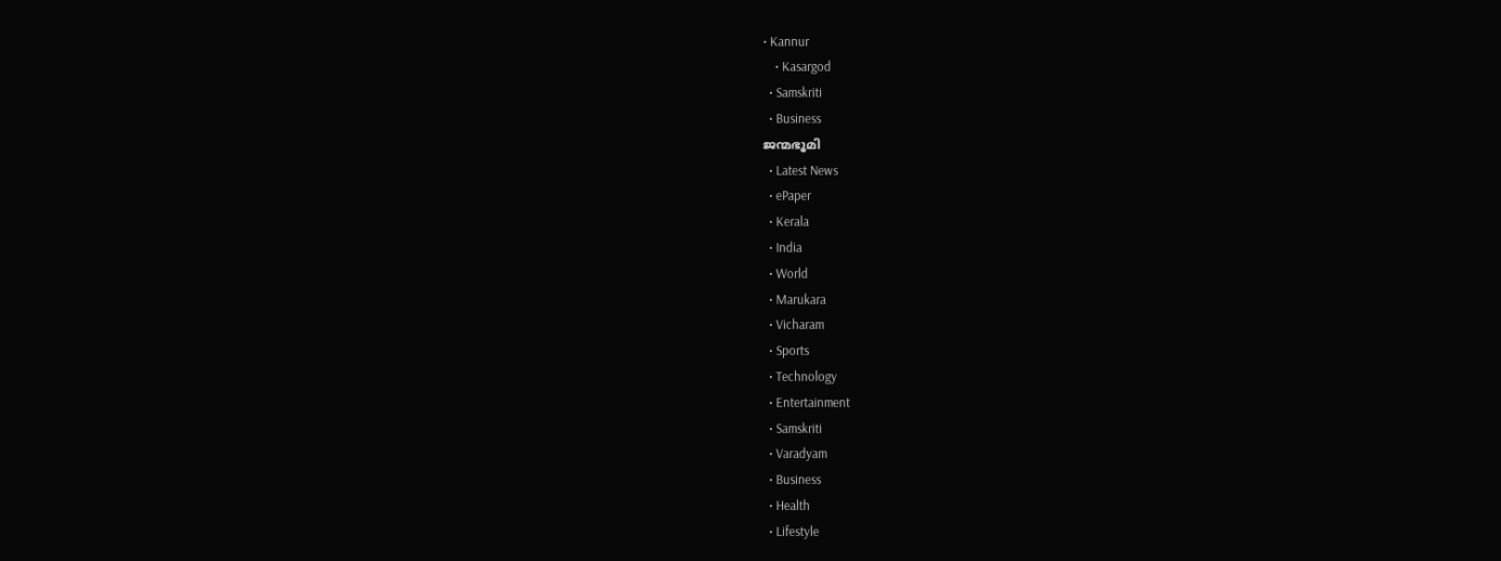• Kannur
    • Kasargod
  • Samskriti
  • Business
ജന്മഭൂമി
  • Latest News
  • ePaper
  • Kerala
  • India
  • World
  • Marukara
  • Vicharam
  • Sports
  • Technology
  • Entertainment
  • Samskriti
  • Varadyam
  • Business
  • Health
  • Lifestyle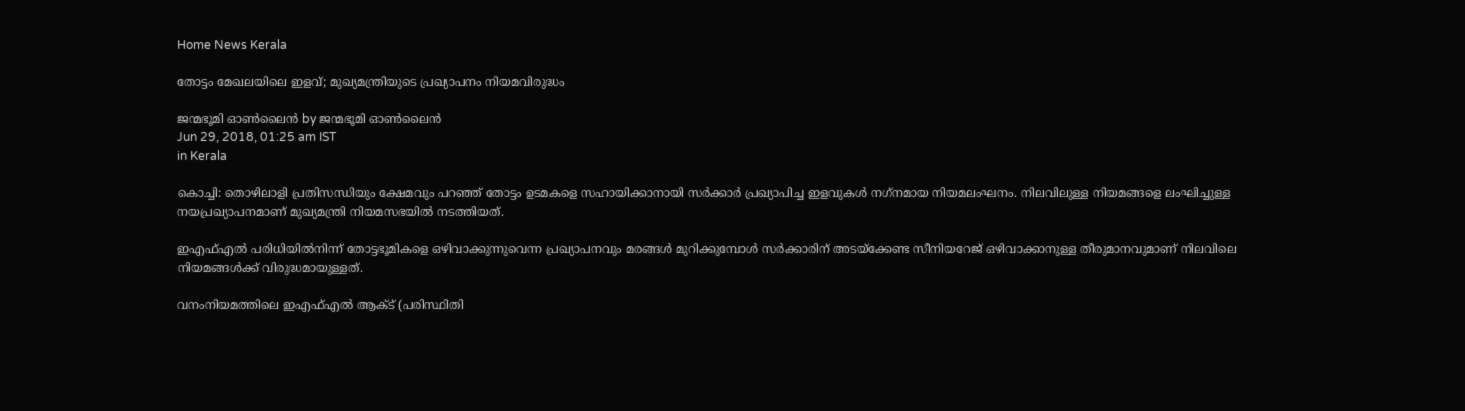Home News Kerala

തോട്ടം മേഖലയിലെ ഇളവ്; മുഖ്യമന്ത്രിയുടെ പ്രഖ്യാപനം നിയമവിരുദ്ധം

ജന്മഭൂമി ഓണ്‍ലൈന്‍ by ജന്മഭൂമി ഓണ്‍ലൈന്‍
Jun 29, 2018, 01:25 am IST
in Kerala

കൊച്ചി: തൊഴിലാളി പ്രതിസന്ധിയും ക്ഷേമവും പറഞ്ഞ് തോട്ടം ഉടമകളെ സഹായിക്കാനായി സര്‍ക്കാര്‍ പ്രഖ്യാപിച്ച ഇളവുകള്‍ നഗ്‌നമായ നിയമലംഘനം. നിലവിലുള്ള നിയമങ്ങളെ ലംഘിച്ചുള്ള നയപ്രഖ്യാപനമാണ് മുഖ്യമന്ത്രി നിയമസഭയില്‍ നടത്തിയത്.

ഇഎഫ്എല്‍ പരിധിയില്‍നിന്ന് തോട്ടഭൂമികളെ ഒഴിവാക്കുന്നുവെന്ന പ്രഖ്യാപനവും മരങ്ങള്‍ മുറിക്കുമ്പോള്‍ സര്‍ക്കാരിന് അടയ്‌ക്കേണ്ട സീനിയറേജ് ഒഴിവാക്കാനുള്ള തീരുമാനവുമാണ് നിലവിലെ നിയമങ്ങള്‍ക്ക് വിരുദ്ധമായുള്ളത്.

വനംനിയമത്തിലെ ഇഎഫ്എല്‍ ആക്ട് (പരിസ്ഥിതി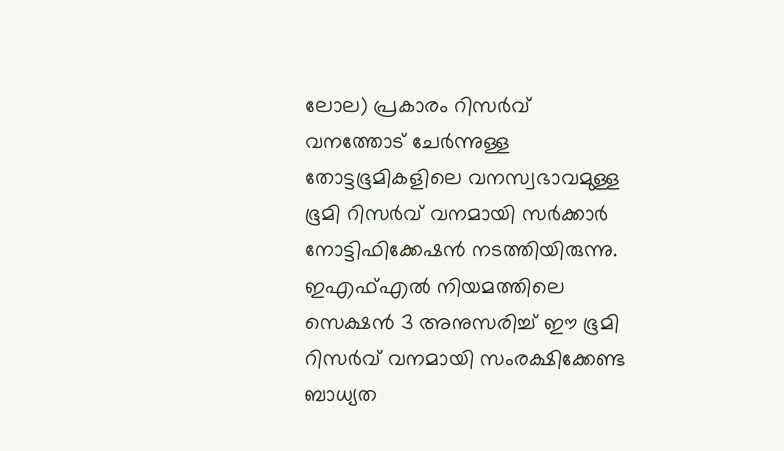ലോല) പ്രകാരം റിസര്‍വ് വനത്തോട് ചേര്‍ന്നുള്ള തോട്ടഭൂമികളിലെ വനസ്വഭാവമുള്ള ഭൂമി റിസര്‍വ് വനമായി സര്‍ക്കാര്‍ നോട്ടിഫിക്കേഷന്‍ നടത്തിയിരുന്നു. ഇഎഫ്എല്‍ നിയമത്തിലെ സെക്ഷന്‍ 3 അനുസരിച്ച് ഈ ഭൂമി റിസര്‍വ് വനമായി സംരക്ഷിക്കേണ്ട ബാധ്യത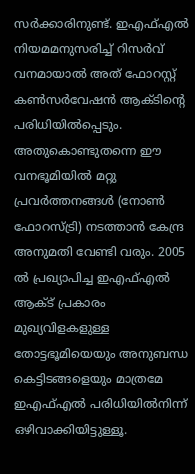സര്‍ക്കാരിനുണ്ട്. ഇഎഫ്എല്‍ നിയമമനുസരിച്ച് റിസര്‍വ് വനമായാല്‍ അത് ഫോറസ്റ്റ് കണ്‍സര്‍വേഷന്‍ ആക്ടിന്റെ പരിധിയില്‍പ്പെടും. അതുകൊണ്ടുതന്നെ ഈ വനഭൂമിയില്‍ മറ്റു പ്രവര്‍ത്തനങ്ങള്‍ (നോണ്‍ ഫോറസ്ട്രി) നടത്താന്‍ കേന്ദ്ര അനുമതി വേണ്ടി വരും. 2005 ല്‍ പ്രഖ്യാപിച്ച ഇഎഫ്എല്‍ ആക്ട് പ്രകാരം മുഖ്യവിളകളുള്ള തോട്ടഭൂമിയെയും അനുബന്ധ കെട്ടിടങ്ങളെയും മാത്രമേ ഇഎഫ്എല്‍ പരിധിയില്‍നിന്ന് ഒഴിവാക്കിയിട്ടുള്ളൂ.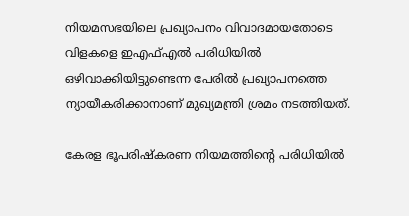നിയമസഭയിലെ പ്രഖ്യാപനം വിവാദമായതോടെ വിളകളെ ഇഎഫ്എല്‍ പരിധിയില്‍ ഒഴിവാക്കിയിട്ടുണ്ടെന്ന പേരില്‍ പ്രഖ്യാപനത്തെ ന്യായീകരിക്കാനാണ് മുഖ്യമന്ത്രി ശ്രമം നടത്തിയത്.

കേരള ഭൂപരിഷ്‌കരണ നിയമത്തിന്റെ പരിധിയില്‍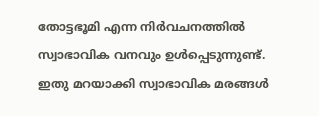തോട്ടഭൂമി എന്ന നിര്‍വചനത്തില്‍ സ്വാഭാവിക വനവും ഉള്‍പ്പെടുന്നുണ്ട്. ഇതു മറയാക്കി സ്വാഭാവിക മരങ്ങള്‍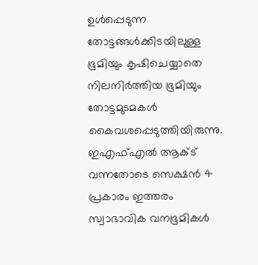ഉള്‍പ്പെടുന്ന തോട്ടങ്ങള്‍ക്കിടയിലുള്ള ഭൂമിയും കൃഷിചെയ്യാതെ നിലനിര്‍ത്തിയ ഭൂമിയും തോട്ടമുടമകള്‍ കൈവശപ്പെടുത്തിയിരുന്നു. ഇഎഫ്എല്‍ ആക്ട് വന്നതോടെ സെക്ഷന്‍ 4 പ്രകാരം ഇത്തരം സ്വാഭാവിക വനഭൂമികള്‍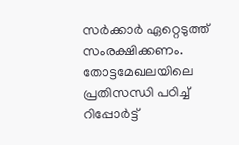സര്‍ക്കാര്‍ ഏറ്റെടുത്ത് സംരക്ഷിക്കണം. തോട്ടമേഖലയിലെ പ്രതിസന്ധി പഠിച്ച് റിപ്പോര്‍ട്ട്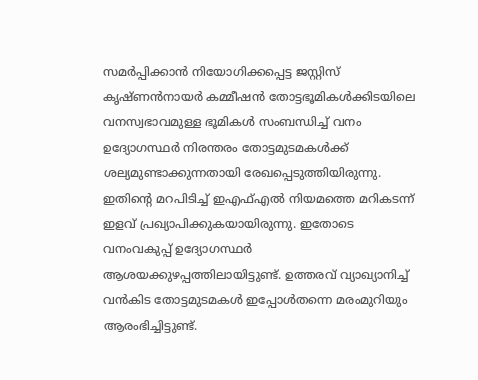സമര്‍പ്പിക്കാന്‍ നിയോഗിക്കപ്പെട്ട ജസ്റ്റിസ് കൃഷ്ണന്‍നായര്‍ കമ്മീഷന്‍ തോട്ടഭൂമികള്‍ക്കിടയിലെ വനസ്വഭാവമുള്ള ഭൂമികള്‍ സംബന്ധിച്ച് വനം ഉദ്യോഗസ്ഥര്‍ നിരന്തരം തോട്ടമുടമകള്‍ക്ക് ശല്യമുണ്ടാക്കുന്നതായി രേഖപ്പെടുത്തിയിരുന്നു. ഇതിന്റെ മറപിടിച്ച് ഇഎഫ്എല്‍ നിയമത്തെ മറികടന്ന് ഇളവ് പ്രഖ്യാപിക്കുകയായിരുന്നു. ഇതോടെ വനംവകുപ്പ് ഉദ്യോഗസ്ഥര്‍ ആശയക്കുഴപ്പത്തിലായിട്ടുണ്ട്. ഉത്തരവ് വ്യാഖ്യാനിച്ച് വന്‍കിട തോട്ടമുടമകള്‍ ഇപ്പോള്‍തന്നെ മരംമുറിയും ആരംഭിച്ചിട്ടുണ്ട്.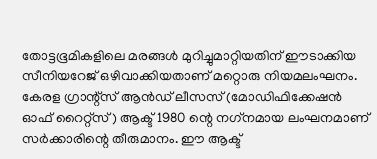തോട്ടഭൂമികളിലെ മരങ്ങള്‍ മുറിച്ചുമാറ്റിയതിന് ഈടാക്കിയ സീനിയറേജ് ഒഴിവാക്കിയതാണ് മറ്റൊരു നിയമലംഘനം. കേരള ഗ്രാന്റ്‌സ് ആന്‍ഡ് ലീസസ് (മോഡിഫിക്കേഷന്‍ ഓഫ് റൈറ്റ്‌സ്) ആക്ട് 1980 ന്റെ നഗ്‌നമായ ലംഘനമാണ് സര്‍ക്കാരിന്റെ തീരുമാനം. ഈ ആക്ട്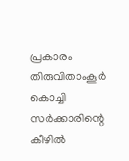പ്രകാരം തിരുവിതാംകൂര്‍ കൊച്ചി സര്‍ക്കാരിന്റെ കീഴില്‍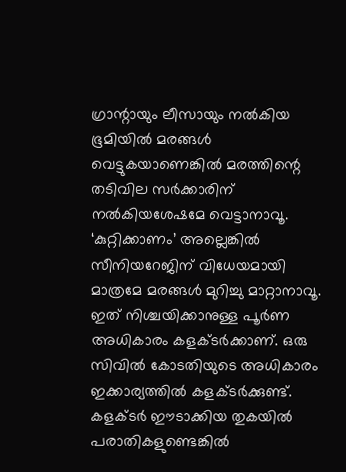ഗ്രാന്റായും ലീസായും നല്‍കിയ ഭൂമിയില്‍ മരങ്ങള്‍ വെട്ടുകയാണെങ്കില്‍ മരത്തിന്റെ തടിവില സര്‍ക്കാരിന് നല്‍കിയശേഷമേ വെട്ടാനാവൂ. ‘കുറ്റിക്കാണം’ അല്ലെങ്കില്‍ സീനിയറേജിന് വിധേയമായി മാത്രമേ മരങ്ങള്‍ മുറിച്ചു മാറ്റാനാവൂ. ഇത് നിശ്ചയിക്കാനുള്ള പൂര്‍ണ അധികാരം കളക്ടര്‍ക്കാണ്. ഒരു സിവില്‍ കോടതിയുടെ അധികാരം ഇക്കാര്യത്തില്‍ കളക്ടര്‍ക്കുണ്ട്. കളക്ടര്‍ ഈടാക്കിയ തുകയില്‍ പരാതികളുണ്ടെങ്കില്‍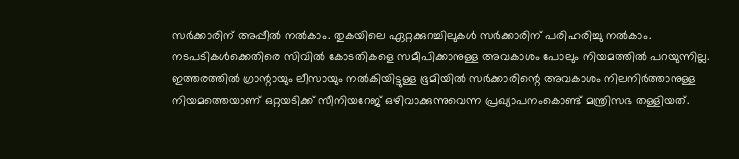സര്‍ക്കാരിന് അപ്പീല്‍ നല്‍കാം. തുകയിലെ ഏറ്റക്കുറച്ചിലുകള്‍ സര്‍ക്കാരിന് പരിഹരിച്ചു നല്‍കാം. നടപടികള്‍ക്കെതിരെ സിവില്‍ കോടതികളെ സമീപിക്കാനുള്ള അവകാശം പോലും നിയമത്തില്‍ പറയുന്നില്ല. ഇത്തരത്തില്‍ ഗ്രാന്റായും ലീസായും നല്‍കിയിട്ടുള്ള ഭൂമിയില്‍ സര്‍ക്കാരിന്റെ അവകാശം നിലനിര്‍ത്താനുള്ള നിയമത്തെയാണ് ഒറ്റയടിക്ക് സീനിയറേജ് ഒഴിവാക്കുന്നുവെന്ന പ്രഖ്യാപനംകൊണ്ട് മന്ത്രിസഭ തള്ളിയത്.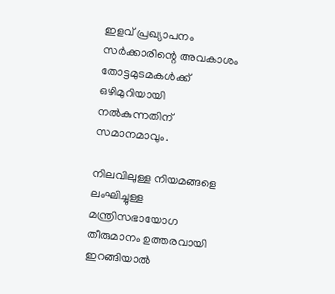ഇളവ് പ്രഖ്യാപനം സര്‍ക്കാരിന്റെ അവകാശം തോട്ടമുടമകള്‍ക്ക് ഒഴിമുറിയായി നല്‍കുന്നതിന് സമാനമാവും.

നിലവിലുള്ള നിയമങ്ങളെ ലംഘിച്ചുള്ള മന്ത്രിസഭായോഗ തീരുമാനം ഉത്തരവായി ഇറങ്ങിയാല്‍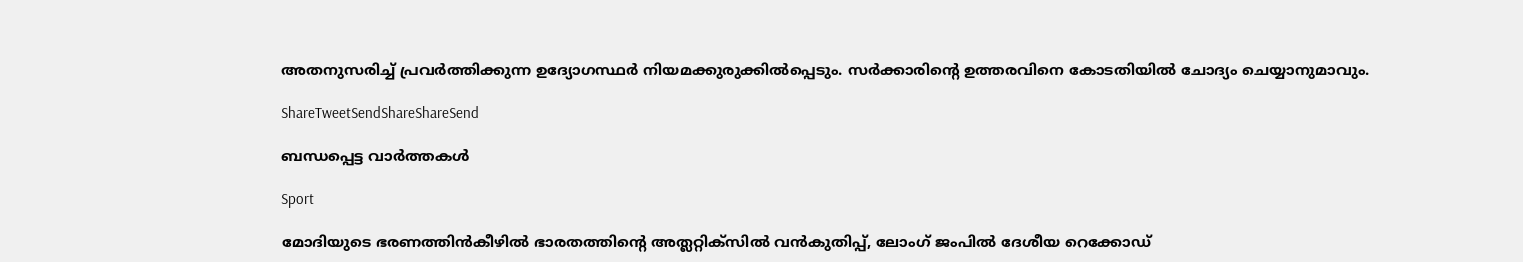അതനുസരിച്ച് പ്രവര്‍ത്തിക്കുന്ന ഉദ്യോഗസ്ഥര്‍ നിയമക്കുരുക്കില്‍പ്പെടും. സര്‍ക്കാരിന്റെ ഉത്തരവിനെ കോടതിയില്‍ ചോദ്യം ചെയ്യാനുമാവും.

ShareTweetSendShareShareSend

ബന്ധപ്പെട്ട വാര്‍ത്തകള്‍

Sport

മോദിയുടെ ഭരണത്തിന്‍കീഴില്‍ ഭാരതത്തിന്റെ അത്ലറ്റിക്സില്‍ വന്‍കുതിപ്പ്, ലോംഗ് ജംപില്‍ ദേശീയ റെക്കോഡ്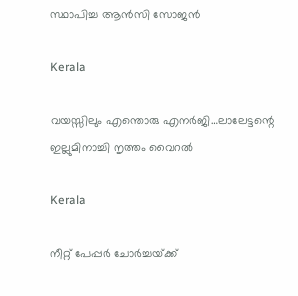സ്ഥാപിച്ച ആന്‍സി സോജന്‍

Kerala

വയസ്സിലും എന്തൊരു എനര്‍ജി…ലാലേട്ടന്റെ ഇല്ലുമിനാച്ചി നൃത്തം വൈറല്‍

Kerala

നീറ്റ് പേപ്പര്‍ ചോര്‍ച്ചയ്‌ക്ക്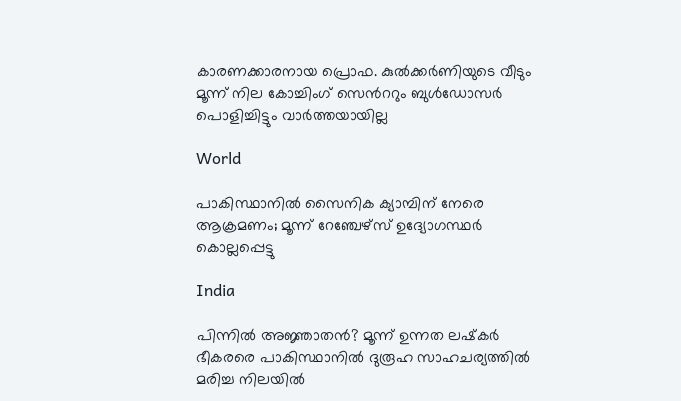കാരണക്കാരനായ പ്രൊഫ. കുല്‍ക്കര്‍ണിയുടെ വീടും മൂന്ന് നില കോച്ചിംഗ് സെ‍ന്‍ററും ബുള്‍ഡോസര്‍ പൊളിച്ചിട്ടും വാര്‍ത്തയായില്ല

World

പാകിസ്ഥാനിൽ സൈനിക ക്യാമ്പിന് നേരെ ആക്രമണം; മൂന്ന് റേഞ്ചേഴ്‌സ് ഉദ്യോഗസ്ഥര്‍ കൊല്ലപ്പെട്ടു

India

പിന്നില്‍ അജ്ഞാതന്‍? മൂന്ന് ഉന്നത ലഷ്‌കർ ഭീകരരെ പാകിസ്ഥാനിൽ ദുരൂഹ സാഹചര്യത്തിൽ മരിച്ച നിലയിൽ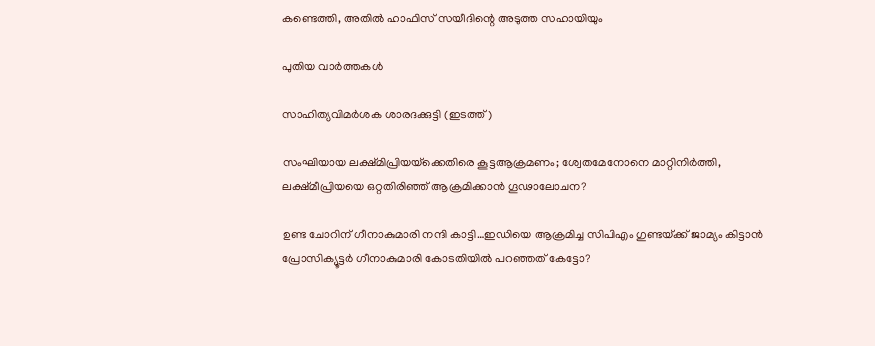കണ്ടെത്തി, അതിൽ ഹാഫിസ് സയീദിന്റെ അടുത്ത സഹായിയും

പുതിയ വാര്‍ത്തകള്‍

സാഹിത്യവിമര്‍ശക ശാരദക്കുട്ടി (ഇടത്ത്)

സംഘിയായ ലക്ഷ്മിപ്രിയയ്‌ക്കെതിരെ കൂട്ടആക്രമണം; ശ്വേതമേനോനെ മാറ്റിനിര്‍ത്തി, ലക്ഷ്മീപ്രിയയെ ഒറ്റതിരിഞ്ഞ് ആക്രമിക്കാന്‍ ഗൂഢാലോചന?

ഉണ്ട ചോറിന് ഗീനാകുമാരി നന്ദി കാട്ടി…ഇഡിയെ ആക്രമിച്ച സിപിഎം ഗുണ്ടയ്‌ക്ക് ജാമ്യം കിട്ടാന്‍ പ്രോസിക്യൂട്ടര്‍ ഗീനാകുമാരി കോടതിയില്‍ പറഞ്ഞത് കേട്ടോ?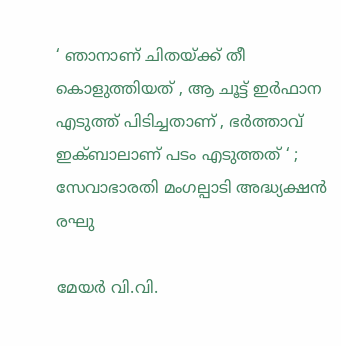‘ ഞാനാണ് ചിതയ്‌ക്ക് തീ കൊളുത്തിയത് , ആ ചൂട്ട് ഇർഫാന എടുത്ത് പിടിച്ചതാണ് , ഭർത്താവ് ഇക്ബാലാണ് പടം എടുത്തത് ‘ ; സേവാഭാരതി മംഗല്പാടി അദ്ധ്യക്ഷൻ രഘു

മേയര്‍ വി.വി.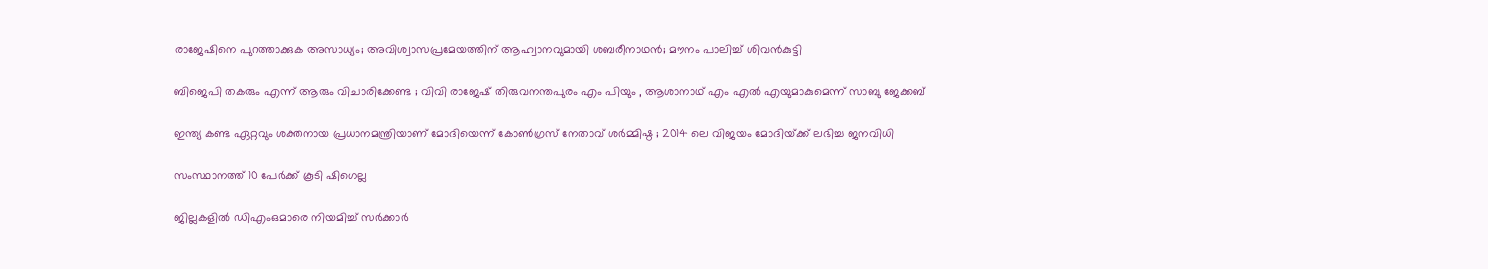രാജേഷിനെ പുറത്താക്കുക അസാധ്യം; അവിശ്വാസപ്രമേയത്തിന് ആഹ്വാനവുമായി ശബരീനാഥന്‍; മൗനം പാലിച്ച് ശിവന്‍കുട്ടി

ബിജെപി തകരും എന്ന് ആരും വിചാരിക്കേണ്ട ; വിവി രാജേഷ് തിരുവനന്തപുരം എം പിയും , ആശാനാഥ് എം എൽ എയുമാകുമെന്ന് സാബു ജേക്കബ്

ഇന്ത്യ കണ്ട ഏറ്റവും ശക്തനായ പ്രധാനമന്ത്രിയാണ് മോദിയെന്ന് കോൺഗ്രസ് നേതാവ് ശർമ്മിഷ്ഠ ; 2014 ലെ വിജയം മോദിയ്‌ക്ക് ലഭിച്ച ജനവിധി

സംസ്ഥാനത്ത് 10 പേര്‍ക്ക് കൂടി ഷിഗെല്ല

ജില്ലകളില്‍ ഡിഎംഒമാരെ നിയമിച്ച് സര്‍ക്കാര്‍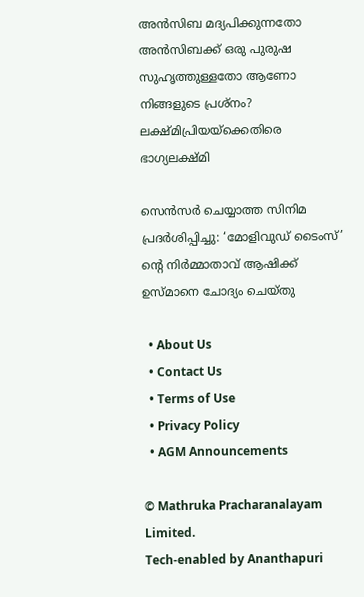അൻസിബ മദ്യപിക്കുന്നതോ അൻസിബക്ക് ഒരു പുരുഷ സുഹൃത്തുള്ളതോ ആണോ നിങ്ങളുടെ പ്രശ്നം? ലക്ഷ്മിപ്രിയയ്‌ക്കെതിരെ ഭാഗ്യലക്ഷ്മി

സെന്‍സര്‍ ചെയ്യാത്ത സിനിമ പ്രദര്‍ശിപ്പിച്ചു: ‘മോളിവുഡ് ടൈംസ്’ ന്റെ നിര്‍മ്മാതാവ് ആഷിക്ക് ഉസ്മാനെ ചോദ്യം ചെയ്തു

  • About Us
  • Contact Us
  • Terms of Use
  • Privacy Policy
  • AGM Announcements

© Mathruka Pracharanalayam Limited.
Tech-enabled by Ananthapuri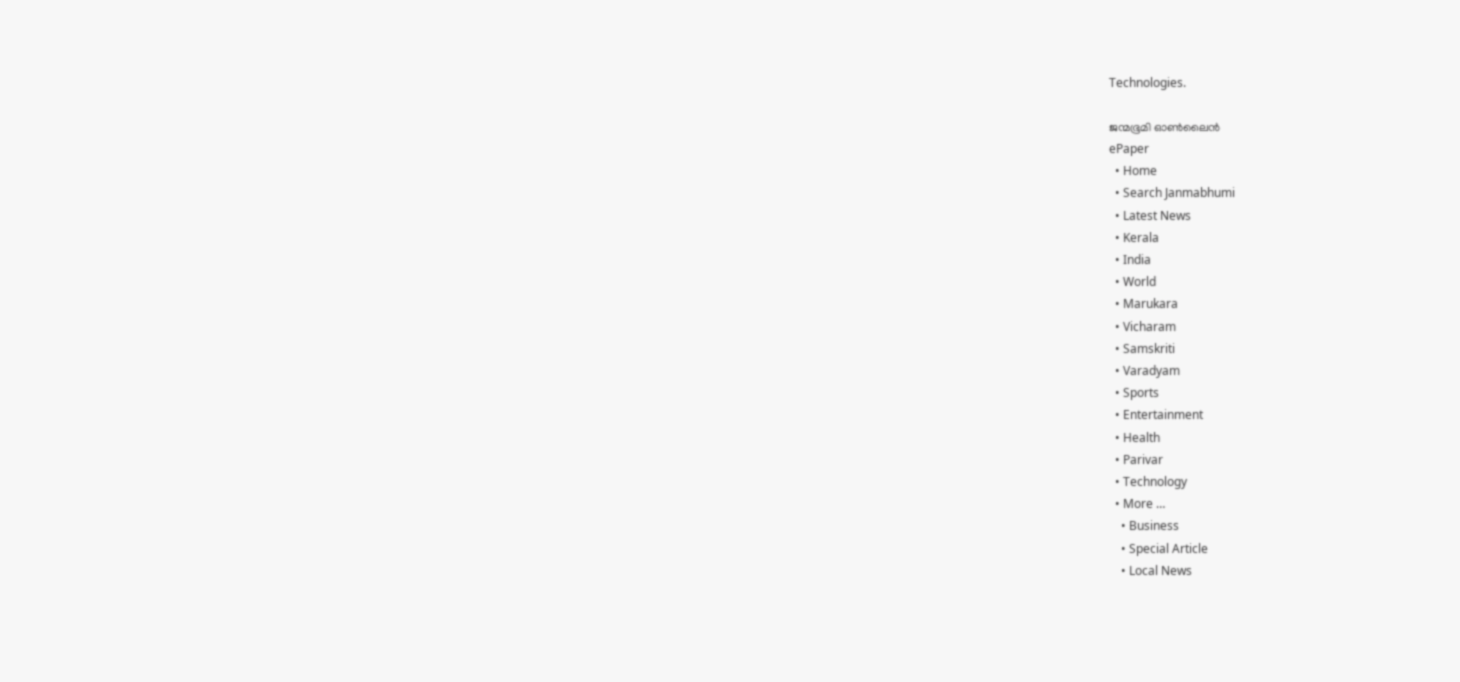Technologies.

ജന്മഭൂമി ഓണ്‍ലൈന്‍
ePaper
  • Home
  • Search Janmabhumi
  • Latest News
  • Kerala
  • India
  • World
  • Marukara
  • Vicharam
  • Samskriti
  • Varadyam
  • Sports
  • Entertainment
  • Health
  • Parivar
  • Technology
  • More …
    • Business
    • Special Article
    • Local News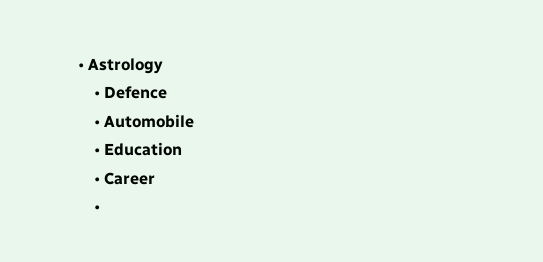• Astrology
    • Defence
    • Automobile
    • Education
    • Career
    •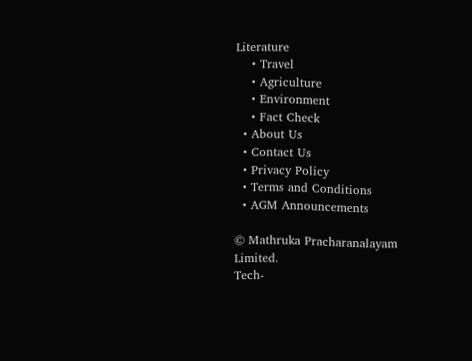Literature
    • Travel
    • Agriculture
    • Environment
    • Fact Check
  • About Us
  • Contact Us
  • Privacy Policy
  • Terms and Conditions
  • AGM Announcements

© Mathruka Pracharanalayam Limited.
Tech-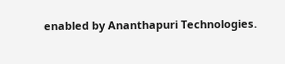enabled by Ananthapuri Technologies.